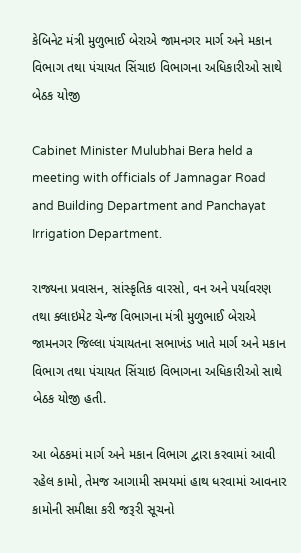કેબિનેટ મંત્રી મુળુભાઈ બેરાએ જામનગર માર્ગ અને મકાન વિભાગ તથા પંચાયત સિંચાઇ વિભાગના અધિકારીઓ સાથે બેઠક યોજી

Cabinet Minister Mulubhai Bera held a meeting with officials of Jamnagar Road and Building Department and Panchayat Irrigation Department.

રાજ્યના પ્રવાસન, સાંસ્કૃતિક વારસો, વન અને પર્યાવરણ તથા ક્લાઇમેટ ચેન્જ વિભાગના મંત્રી મુળુભાઈ બેરાએ જામનગર જિલ્લા પંચાયતના સભાખંડ ખાતે માર્ગ અને મકાન વિભાગ તથા પંચાયત સિંચાઇ વિભાગના અધિકારીઓ સાથે બેઠક યોજી હતી.

આ બેઠકમાં માર્ગ અને મકાન વિભાગ દ્વારા કરવામાં આવી રહેલ કામો, તેમજ આગામી સમયમાં હાથ ધરવામાં આવનાર કામોની સમીક્ષા કરી જરૂરી સૂચનો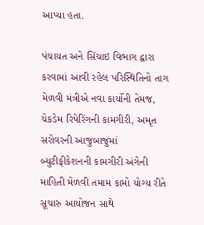આપ્યા હતા.

પંચાયત અને સિંચાઇ વિભાગ દ્વારા કરવામાં આવી રહેલ પરિસ્થિતિનો તાગ મેળવી મંત્રીએ નવા કાર્યોની તેમજ, ચેકડેમ રિપેરિંગની કામગીરી, અમૃત સરોવરની આજુબાજુમાં બ્યુટીફીકેશનની કામગીરી અંગેની માહિતી મેળવી તમામ કામો યોગ્ય રીતે સૂચારુ આયોજન સાથે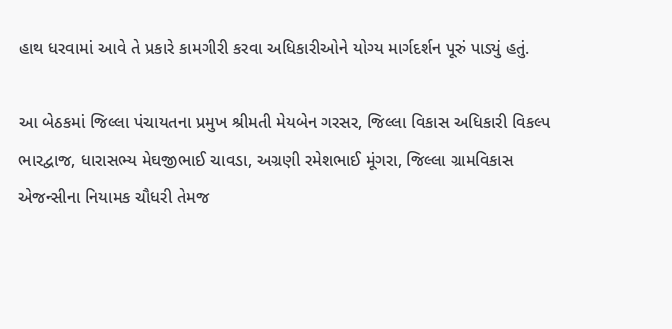હાથ ધરવામાં આવે તે પ્રકારે કામગીરી કરવા અધિકારીઓને યોગ્ય માર્ગદર્શન પૂરું પાડ્યું હતું.

આ બેઠકમાં જિલ્લા પંચાયતના પ્રમુખ શ્રીમતી મેયબેન ગરસર, જિલ્લા વિકાસ અધિકારી વિકલ્પ ભારદ્વાજ, ધારાસભ્ય મેઘજીભાઈ ચાવડા, અગ્રણી રમેશભાઈ મૂંગરા, જિલ્લા ગ્રામવિકાસ એજન્સીના નિયામક ચૌધરી તેમજ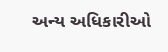અન્ય અધિકારીઓ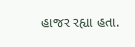હાજર રહ્યા હતા.